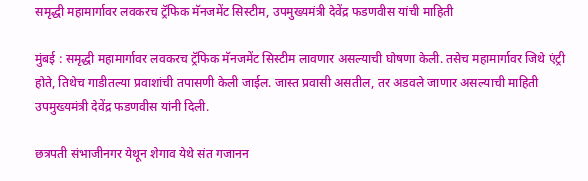समृद्धी महामार्गावर लवकरच ट्रॅफिक मॅनजमेंट सिस्टीम, उपमुख्यमंत्री देवेंद्र फडणवीस यांची माहिती

मुंबई : समृद्धी महामार्गावर लवकरच ट्रॅफिक मॅनजमेंट सिस्टीम लावणार असल्याची घोषणा केली. तसेच महामार्गावर जिथे एंट्री होते, तिथेच गाडीतल्या प्रवाशांची तपासणी केली जाईल. जास्त प्रवासी असतील, तर अडवले जाणार असल्याची माहिती उपमुख्यमंत्री देवेंद्र फडणवीस यांनी दिली.

छत्रपती संभाजीनगर येथून शेगाव येथे संत गजानन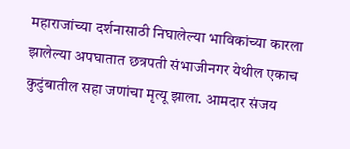महाराजांच्या दर्शनासाठी निघालेल्या भाविकांच्या कारला झालेल्या अपघातात छत्रपती संभाजीनगर येथील एकाच कुटुंबातील सहा जणांचा मृत्यू झाला. आमदार संजय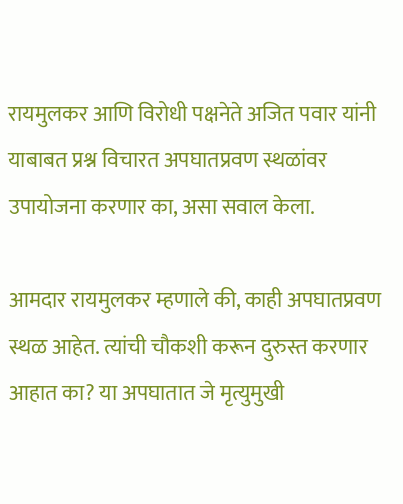रायमुलकर आणि विरोधी पक्षनेते अजित पवार यांनी याबाबत प्रश्न विचारत अपघातप्रवण स्थळांवर उपायोजना करणार का, असा सवाल केला.

आमदार रायमुलकर म्हणाले की, काही अपघातप्रवण स्थळ आहेत. त्यांची चौकशी करून दुरुस्त करणार आहात का? या अपघातात जे मृत्युमुखी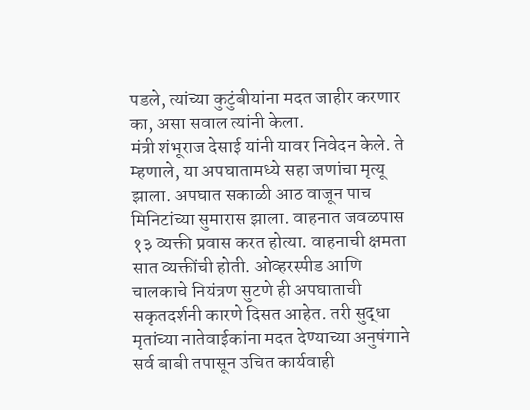पडले, त्यांच्या कुटुंबीयांना मदत जाहीर करणार का, असा सवाल त्यांनी केला.
मंत्री शंभूराज देसाई यांनी यावर निवेदन केले. ते म्हणाले, या अपघातामध्ये सहा जणांचा मृत्यू झाला. अपघात सकाळी आठ वाजून पाच मिनिटांच्या सुमारास झाला. वाहनात जवळपास १३ व्यक्ती प्रवास करत होत्या. वाहनाची क्षमता सात व्यक्तींची होती. ओव्हरस्पीड आणि चालकाचे नियंत्रण सुटणे ही अपघाताची सकृतदर्शनी कारणे दिसत आहेत. तरी सुद्धा मृतांच्या नातेवाईकांना मदत देण्याच्या अनुषंगाने सर्व बाबी तपासून उचित कार्यवाही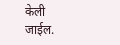केली जाईल.